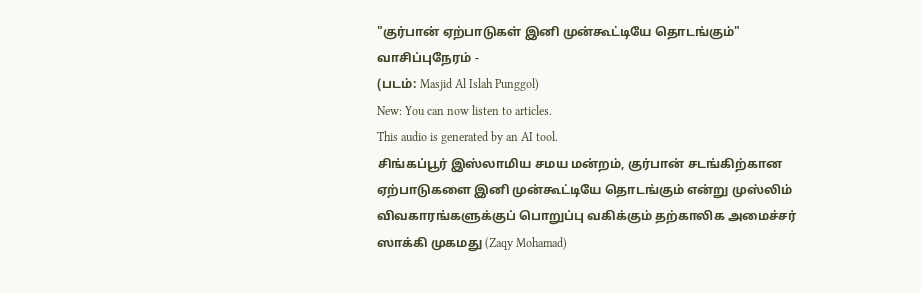"குர்பான் ஏற்பாடுகள் இனி முன்கூட்டியே தொடங்கும்"
வாசிப்புநேரம் -
(படம்: Masjid Al Islah Punggol)
New: You can now listen to articles.
This audio is generated by an AI tool.
சிங்கப்பூர் இஸ்லாமிய சமய மன்றம், குர்பான் சடங்கிற்கான ஏற்பாடுகளை இனி முன்கூட்டியே தொடங்கும் என்று முஸ்லிம் விவகாரங்களுக்குப் பொறுப்பு வகிக்கும் தற்காலிக அமைச்சர் ஸாக்கி முகமது (Zaqy Mohamad)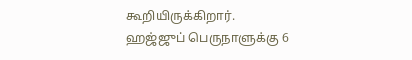கூறியிருக்கிறார்.
ஹஜ்ஜுப் பெருநாளுக்கு 6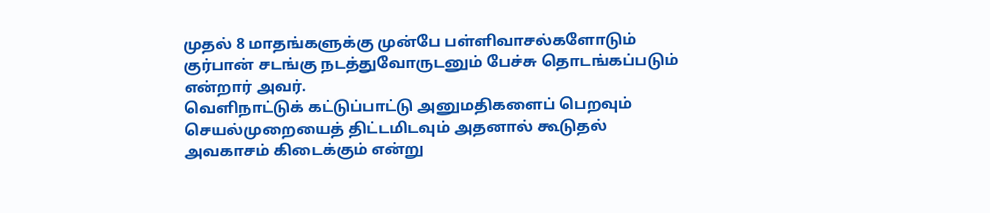முதல் 8 மாதங்களுக்கு முன்பே பள்ளிவாசல்களோடும் குர்பான் சடங்கு நடத்துவோருடனும் பேச்சு தொடங்கப்படும் என்றார் அவர்.
வெளிநாட்டுக் கட்டுப்பாட்டு அனுமதிகளைப் பெறவும் செயல்முறையைத் திட்டமிடவும் அதனால் கூடுதல் அவகாசம் கிடைக்கும் என்று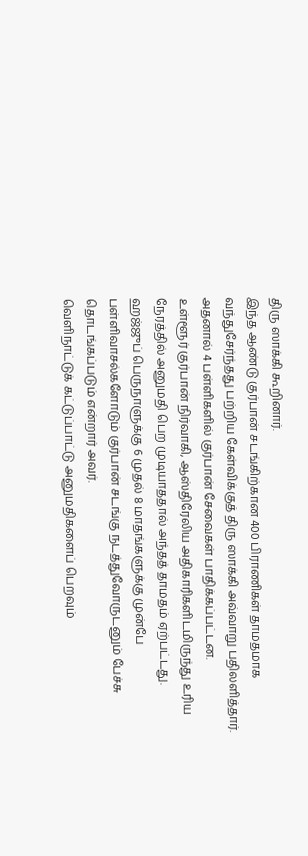திரு ஸாக்கி கூறினார்.
இந்த ஆண்டு குர்பான் சடங்கிற்கான 400 பிராணிகள் தாமதமாக வந்துசேர்ந்தது பற்றிய கேள்விக்குத் திரு ஸாக்கி அவ்வாறு பதிலளித்தார்.
அதனால் 4 பள்ளிகளில் குர்பான் சேவைகள் பாதிக்கப்பட்டன.
உள்ளூர் குர்பான் நிர்வாகி, ஆஸ்திரேலிய அதிகாரிகளிடமிருந்து உரிய நேரத்தில் அனுமதி பெற முடியாததால் அந்தத் தாமதம் ஏற்பட்டது.
ஹஜ்ஜுப் பெருநாளுக்கு 6 முதல் 8 மாதங்களுக்கு முன்பே பள்ளிவாசல்களோடும் குர்பான் சடங்கு நடத்துவோருடனும் பேச்சு தொடங்கப்படும் என்றார் அவர்.
வெளிநாட்டுக் கட்டுப்பாட்டு அனுமதிகளைப் பெறவும்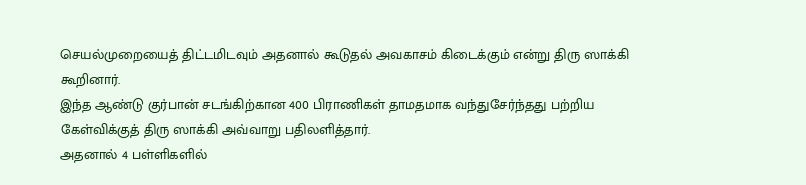செயல்முறையைத் திட்டமிடவும் அதனால் கூடுதல் அவகாசம் கிடைக்கும் என்று திரு ஸாக்கி கூறினார்.
இந்த ஆண்டு குர்பான் சடங்கிற்கான 400 பிராணிகள் தாமதமாக வந்துசேர்ந்தது பற்றிய கேள்விக்குத் திரு ஸாக்கி அவ்வாறு பதிலளித்தார்.
அதனால் 4 பள்ளிகளில்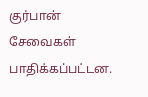குர்பான் சேவைகள் பாதிக்கப்பட்டன.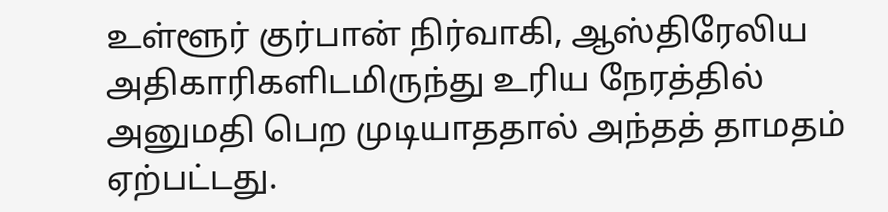உள்ளூர் குர்பான் நிர்வாகி, ஆஸ்திரேலிய அதிகாரிகளிடமிருந்து உரிய நேரத்தில் அனுமதி பெற முடியாததால் அந்தத் தாமதம் ஏற்பட்டது.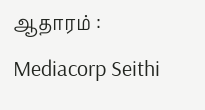ஆதாரம் : Mediacorp Seithi